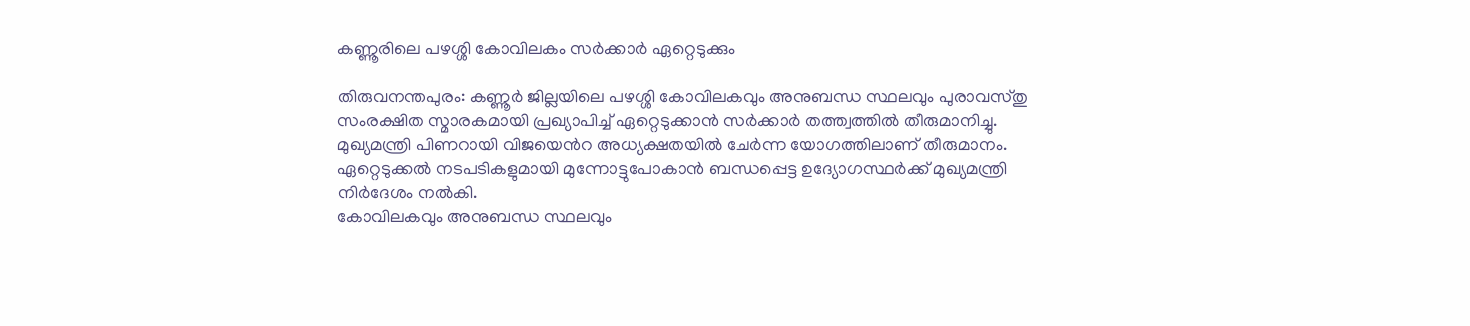കണ്ണൂരിലെ പഴശ്ശി കോവിലകം സർക്കാർ ഏറ്റെടുക്കും

തിരുവനന്തപുരം: കണ്ണൂർ ജില്ലയിലെ പഴശ്ശി കോവിലകവും അനുബന്ധ സ്ഥലവും പുരാവസ്തു സംരക്ഷിത സ്മാരകമായി പ്രഖ്യാപിച്ച് ഏറ്റെടുക്കാൻ സർക്കാർ തത്ത്വത്തിൽ തീരുമാനിച്ചു.
മുഖ്യമന്ത്രി പിണറായി വിജയെൻറ അധ്യക്ഷതയിൽ ചേർന്ന യോഗത്തിലാണ് തീരുമാനം. ഏറ്റെടുക്കൽ നടപടികളുമായി മുന്നോട്ടുപോകാൻ ബന്ധപ്പെട്ട ഉദ്യോഗസ്ഥർക്ക് മുഖ്യമന്ത്രി നിർദേശം നൽകി.
കോവിലകവും അനുബന്ധ സ്ഥലവും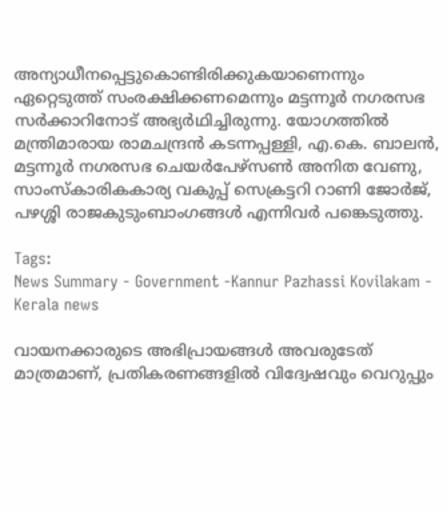അന്യാധീനപ്പെട്ടുകൊണ്ടിരിക്കുകയാണെന്നും ഏറ്റെടുത്ത് സംരക്ഷിക്കണമെന്നും മട്ടന്നൂർ നഗരസഭ സർക്കാറിനോട് അഭ്യർഥിച്ചിരുന്നു. യോഗത്തിൽ മന്ത്രിമാരായ രാമചന്ദ്രൻ കടന്നപ്പള്ളി, എ.കെ. ബാലൻ, മട്ടന്നൂർ നഗരസഭ ചെയർപേഴ്സൺ അനിത വേണു, സാംസ്കാരികകാര്യ വകുപ്പ് സെക്രട്ടറി റാണി ജോർജ്, പഴശ്ശി രാജകുടുംബാംഗങ്ങൾ എന്നിവർ പങ്കെടുത്തു.

Tags:
News Summary - Government -Kannur Pazhassi Kovilakam - Kerala news

വായനക്കാരുടെ അഭിപ്രായങ്ങള്‍ അവരുടേത് മാത്രമാണ്, പ്രതികരണങ്ങളിൽ വിദ്വേഷവും വെറുപ്പും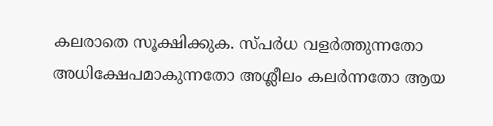കലരാതെ സൂക്ഷിക്കുക. സ്പർധ വളർത്തുന്നതോ അധിക്ഷേപമാകുന്നതോ അശ്ലീലം കലർന്നതോ ആയ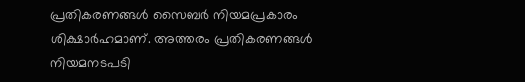പ്രതികരണങ്ങൾ സൈബർ നിയമപ്രകാരം ശിക്ഷാർഹമാണ്. അത്തരം പ്രതികരണങ്ങൾ നിയമനടപടി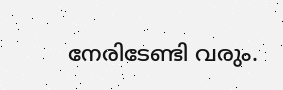നേരിടേണ്ടി വരും.